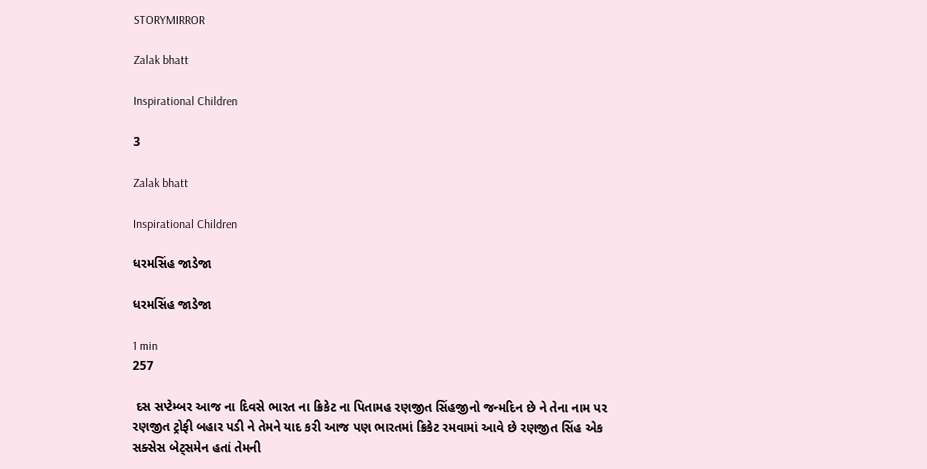STORYMIRROR

Zalak bhatt

Inspirational Children

3

Zalak bhatt

Inspirational Children

ધરમસિંહ જાડેજા

ધરમસિંહ જાડેજા

1 min
257

 દસ સપ્ટેમ્બર આજ ના દિવસે ભારત ના ક્રિકેટ ના પિતામહ રણજીત સિંહજીનો જન્મદિન છે ને તેના નામ પર રણજીત ટ્રોફી બહાર પડી ને તેમને યાદ કરી આજ પણ ભારતમાં ક્રિકેટ રમવામાં આવે છે રણજીત સિંહ એક સક્સેસ બેટ્સમેન હતાં તેમની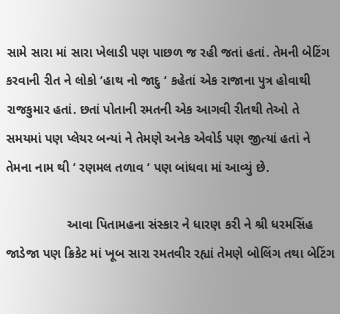સામે સારા માં સારા ખેલાડી પણ પાછળ જ રહી જતાં હતાં. તેમની બેટિંગ કરવાની રીત ને લોકો ‘હાથ નો જાદુ ‘ કહેતાં એક રાજાના પુત્ર હોવાથી રાજકુમાર હતાં. છતાં પોતાની રમતની એક આગવી રીતથી તેઓ તે સમયમાં પણ પ્લેયર બન્યાં ને તેમણે અનેક એવોર્ડ પણ જીત્યાં હતાં ને તેમના નામ થી ‘ રણમલ તળાવ ‘ પણ બાંધવા માં આવ્યું છે.

                 આવા પિતામહના સંસ્કાર ને ધારણ કરી ને શ્રી ધરમસિંહ જાડેજા પણ ક્રિકેટ માં ખૂબ સારા રમતવીર રહ્યાં તેમણે બોલિંગ તથા બેટિંગ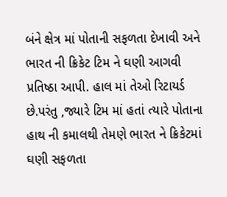બંને ક્ષેત્ર માં પોતાની સફળતા દેખાવી અને ભારત ની ક્રિકેટ ટિમ ને ઘણી આગવી પ્રતિષ્ઠા આપી. હાલ માં તેઓ રિટાયર્ડ છે.પરંતુ ,જ્યારે ટિમ માં હતાં ત્યારે પોતાના હાથ ની કમાલથી તેમણે ભારત ને ક્રિકેટમાં ઘણી સફળતા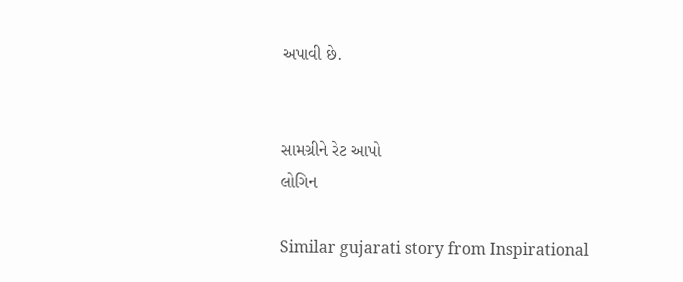અપાવી છે.


સામગ્રીને રેટ આપો
લોગિન

Similar gujarati story from Inspirational